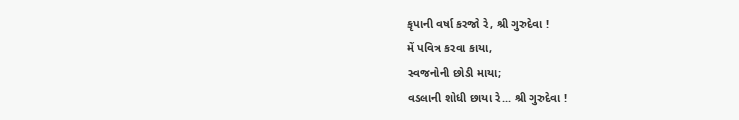કૃપાની વર્ષા કરજો રે, શ્રી ગુરુદેવા !
મેં પવિત્ર કરવા કાયા,
સ્વજનોની છોડી માયા;
વડલાની શોધી છાયા રે... શ્રી ગુરુદેવા !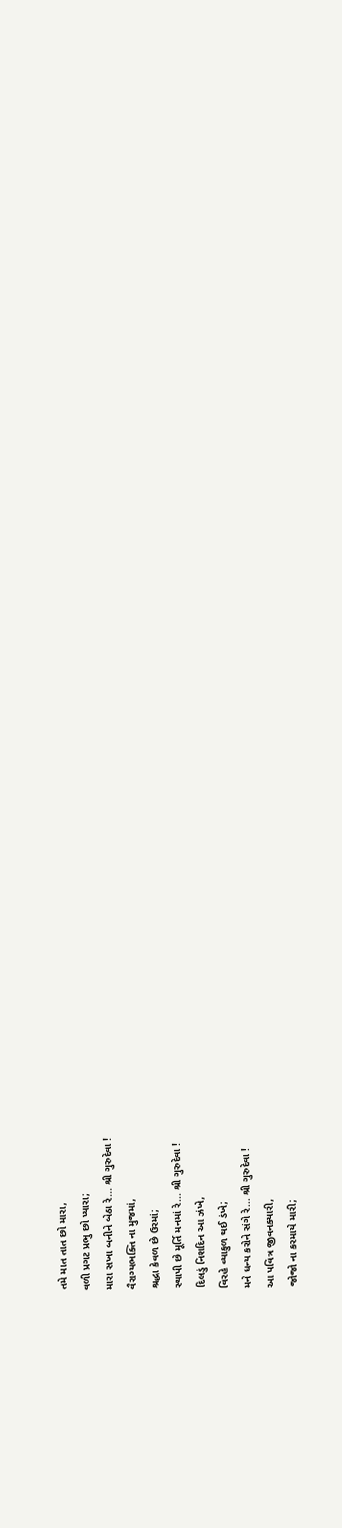તમે માત તાત છો મારા,
વળી પ્રગટ પ્રભુ છો પ્યારા;
મારા સખા બનીને બેઠા રે... શ્રી ગુરુદેવા !
વૈરાગ્યભક્તિ ના મુજમાં,
શ્રદ્ધા કેવળ છે ઉરમાં;
સ્થાપી છે મૂર્તિ મનમાં રે... શ્રી ગુરુદેવા !
દિલડું નિશદિન આ ઝંખે,
વિરહે વ્યાકુળ થઈ ડંખે;
મને ધન્ય કરોને સંગે રે... શ્રી ગુરુદેવા !
આ પવિત્ર જીવનક્યારી,
જોજો ના કરમાયે મારી;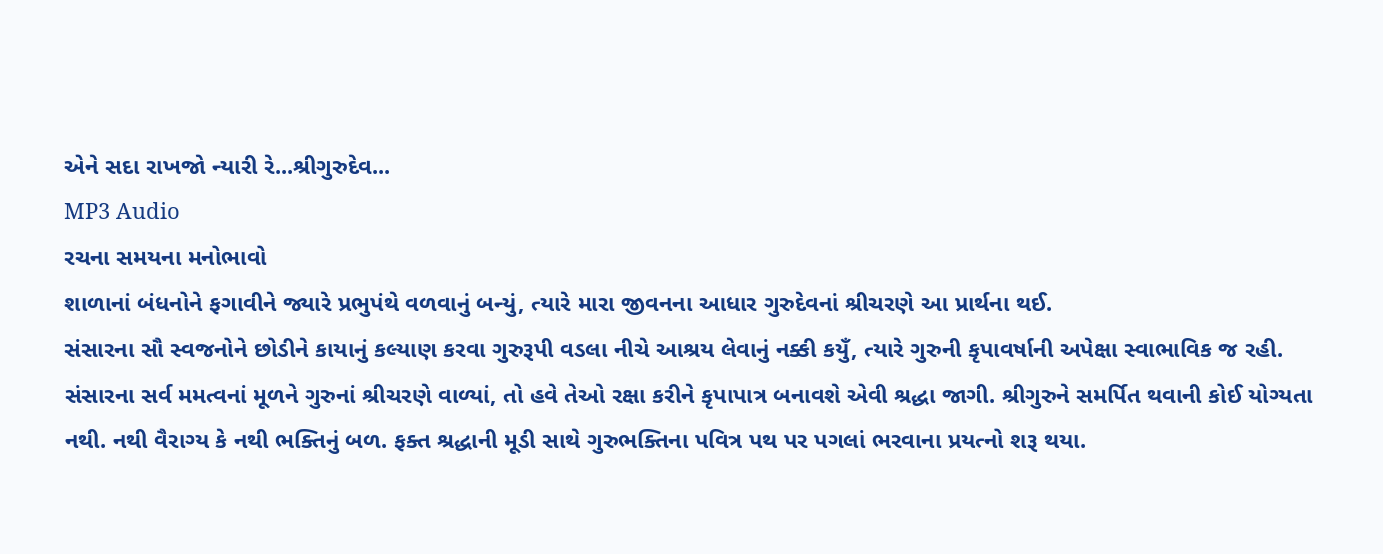એને સદા રાખજો ન્યારી રે...શ્રીગુરુદેવ...
MP3 Audio
રચના સમયના મનોભાવો
શાળાનાં બંધનોને ફગાવીને જ્યારે પ્રભુપંથે વળવાનું બન્યું, ત્યારે મારા જીવનના આધાર ગુરુદેવનાં શ્રીચરણે આ પ્રાર્થના થઈ.
સંસારના સૌ સ્વજનોને છોડીને કાયાનું કલ્યાણ કરવા ગુરુરૂપી વડલા નીચે આશ્રય લેવાનું નક્કી કયુઁ, ત્યારે ગુરુની કૃપાવર્ષાની અપેક્ષા સ્વાભાવિક જ રહી.
સંસારના સર્વ મમત્વનાં મૂળને ગુરુનાં શ્રીચરણે વાળ્યાં, તો હવે તેઓ રક્ષા કરીને કૃપાપાત્ર બનાવશે એવી શ્રદ્ધા જાગી. શ્રીગુરુને સમર્પિત થવાની કોઈ યોગ્યતા નથી. નથી વૈરાગ્ય કે નથી ભક્તિનું બળ. ફક્ત શ્રદ્ધાની મૂડી સાથે ગુરુભક્તિના પવિત્ર પથ પર પગલાં ભરવાના પ્રયત્નો શરૂ થયા.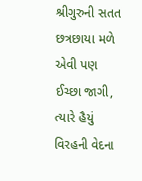શ્રીગુરુની સતત છત્રછાયા મળે એવી પણ ઈચ્છા જાગી, ત્યારે હૈયું વિરહની વેદના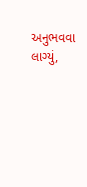અનુભવવા લાગ્યું,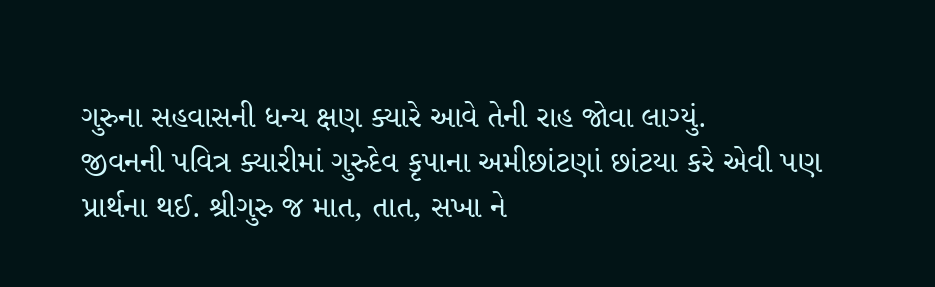ગુરુના સહવાસની ધન્ય ક્ષણ ક્યારે આવે તેની રાહ જોવા લાગ્યું.
જીવનની પવિત્ર ક્યારીમાં ગુરુદેવ કૃપાના અમીછાંટણાં છાંટયા કરે એવી પણ પ્રાર્થના થઈ. શ્રીગુરુ જ માત, તાત, સખા ને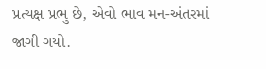પ્રત્યક્ષ પ્રભુ છે, એવો ભાવ મન-અંતરમાં જાગી ગયો.